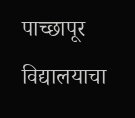पाच्छापूर विद्यालयाचा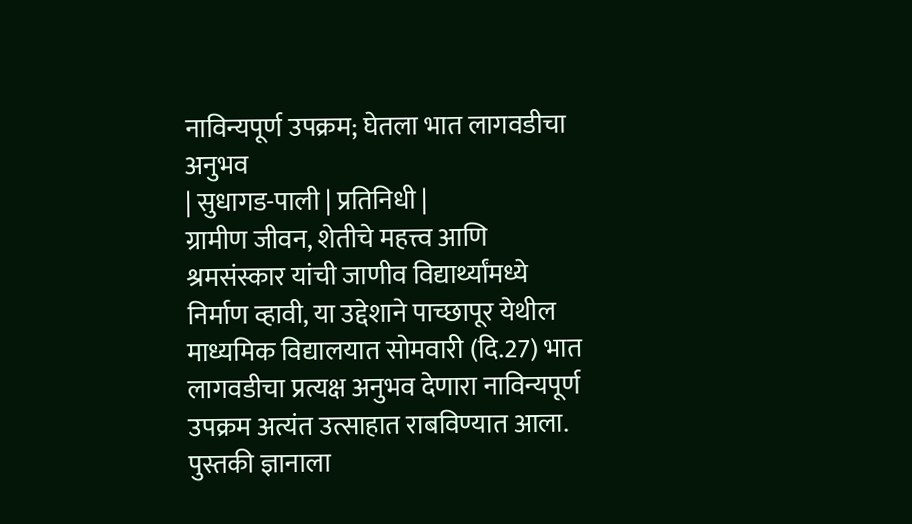नाविन्यपूर्ण उपक्रम; घेतला भात लागवडीचा अनुभव
| सुधागड-पाली | प्रतिनिधी |
ग्रामीण जीवन, शेतीचे महत्त्व आणि श्रमसंस्कार यांची जाणीव विद्यार्थ्यांमध्ये निर्माण व्हावी, या उद्देशाने पाच्छापूर येथील माध्यमिक विद्यालयात सोमवारी (दि.27) भात लागवडीचा प्रत्यक्ष अनुभव देणारा नाविन्यपूर्ण उपक्रम अत्यंत उत्साहात राबविण्यात आला. पुस्तकी ज्ञानाला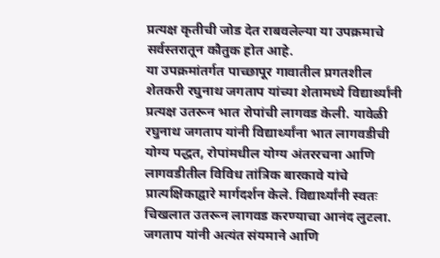प्रत्यक्ष कृतीची जोड देत राबवलेल्या या उपक्रमाचे सर्वस्तरातून कौतुक होत आहे.
या उपक्रमांतर्गत पाच्छापूर गावातील प्रगतशील शेतकरी रघुनाथ जगताप यांच्या शेतामध्ये विद्यार्थ्यांनी प्रत्यक्ष उतरून भात रोपांची लागवड केली. यावेळी रघुनाथ जगताप यांनी विद्यार्थ्यांना भात लागवडीची योग्य पद्धत, रोपांमधील योग्य अंतररचना आणि लागवडीतील विविध तांत्रिक बारकावे यांचे प्रात्यक्षिकाद्वारे मार्गदर्शन केले. विद्यार्थ्यांनी स्वतः चिखलात उतरून लागवड करण्याचा आनंद लुटला. जगताप यांनी अत्यंत संयमाने आणि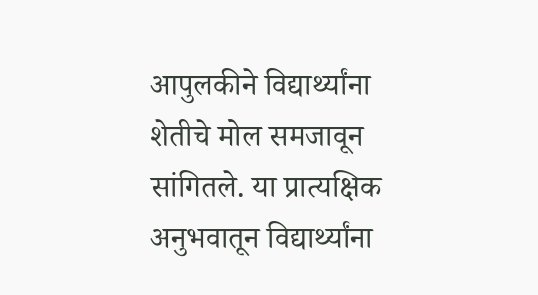आपुलकीने विद्यार्थ्यांना शेतीचे मोल समजावून सांगितले. या प्रात्यक्षिक अनुभवातून विद्यार्थ्यांना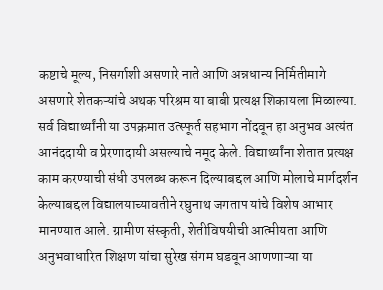कष्टाचे मूल्य, निसर्गाशी असणारे नाते आणि अन्नधान्य निर्मितीमागे असणारे शेतकऱ्यांचे अथक परिश्रम या बाबी प्रत्यक्ष शिकायला मिळाल्या. सर्व विद्यार्थ्यांनी या उपक्रमात उत्स्फूर्त सहभाग नोंदवून हा अनुभव अत्यंत आनंददायी व प्रेरणादायी असल्याचे नमूद केले. विद्यार्थ्यांना शेतात प्रत्यक्ष काम करण्याची संधी उपलब्ध करून दिल्याबद्दल आणि मोलाचे मार्गदर्शन केल्याबद्दल विद्यालयाच्यावतीने रघुनाथ जगताप यांचे विशेष आभार मानण्यात आले. ग्रामीण संस्कृती, शेतीविषयीची आत्मीयता आणि अनुभवाधारित शिक्षण यांचा सुरेख संगम घडवून आणणाऱ्या या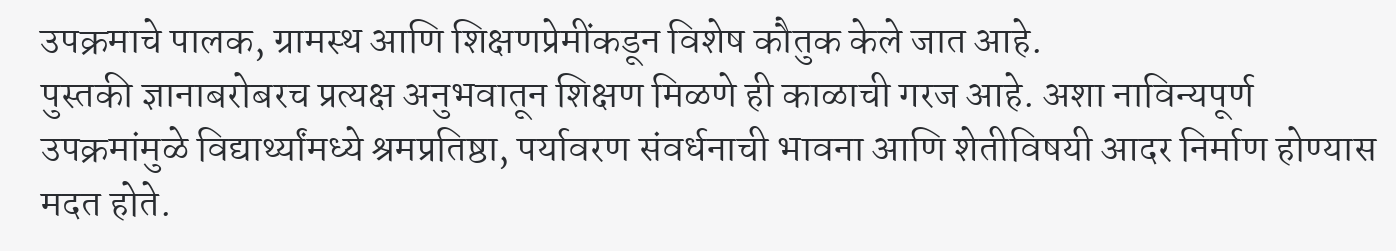उपक्रमाचे पालक, ग्रामस्थ आणि शिक्षणप्रेमींकडून विशेष कौतुक केले जात आहे.
पुस्तकी ज्ञानाबरोबरच प्रत्यक्ष अनुभवातून शिक्षण मिळणे ही काळाची गरज आहे. अशा नाविन्यपूर्ण उपक्रमांमुळे विद्यार्थ्यांमध्ये श्रमप्रतिष्ठा, पर्यावरण संवर्धनाची भावना आणि शेतीविषयी आदर निर्माण होण्यास मदत होते.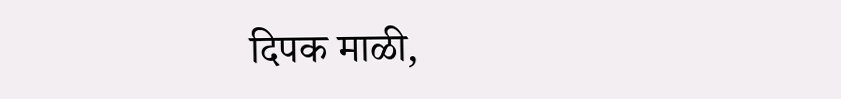दिपक माळी,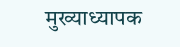मुख्याध्यापक